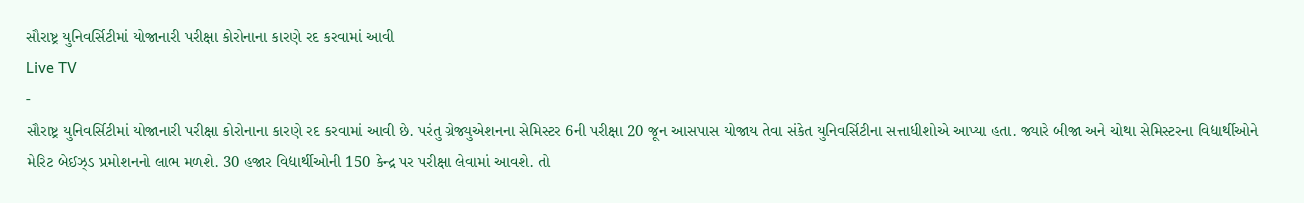સૌરાષ્ટ્ર યુનિવર્સિટીમાં યોજાનારી પરીક્ષા કોરોનાના કારણે રદ કરવામાં આવી
Live TV
-
સૌરાષ્ટ્ર યુનિવર્સિટીમાં યોજાનારી પરીક્ષા કોરોનાના કારણે રદ કરવામાં આવી છે. પરંતુ ગ્રેજ્યુએશનના સેમિસ્ટર 6ની પરીક્ષા 20 જૂન આસપાસ યોજાય તેવા સંકેત યુનિવર્સિટીના સત્તાધીશોએ આપ્યા હતા. જ્યારે બીજા અને ચોથા સેમિસ્ટરના વિદ્યાર્થીઓને મેરિટ બેઈઝ્ડ પ્રમોશનનો લાભ મળશે. 30 હજાર વિદ્યાર્થીઓની 150 કેન્દ્ર પર પરીક્ષા લેવામાં આવશે. તો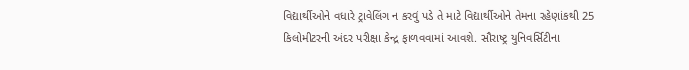વિદ્યાર્થીઓને વધારે ટ્રાવેલિંગ ન કરવું પડે તે માટે વિદ્યાર્થીઓને તેમના રહેણાંકથી 25 કિલોમીટરની અંદર પરીક્ષા કેન્દ્ર ફાળવવામાં આવશે. સૌરાષ્ટ્ર યુનિવર્સિટીના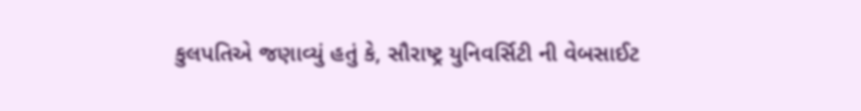કુલપતિએ જણાવ્યું હતું કે, સૌરાષ્ટ્ર યુનિવર્સિટી ની વેબસાઈટ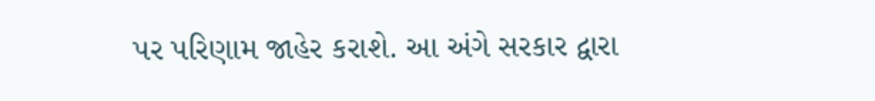પર પરિણામ જાહેર કરાશે. આ અંગે સરકાર દ્વારા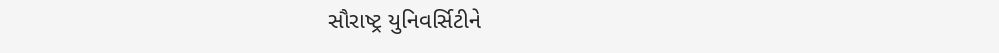સૌરાષ્ટ્ર યુનિવર્સિટીને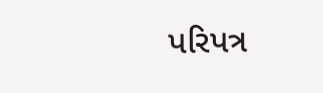પરિપત્ર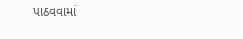પાઠવવામાં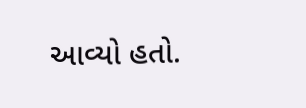આવ્યો હતો.